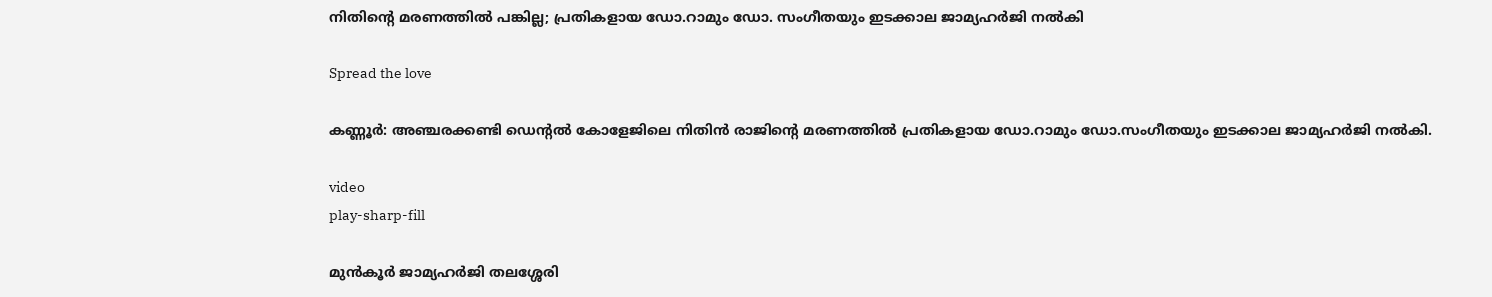നിതിന്റെ മരണത്തില്‍ പങ്കില്ല; പ്രതികളായ ഡോ.റാമും ഡോ. സംഗീതയും ഇടക്കാല ജാമ്യഹര്‍ജി നല്‍കി

Spread the love

കണ്ണൂർ: അഞ്ചരക്കണ്ടി ഡെന്റല്‍ കോളേജിലെ നിതിൻ രാജിന്‍റെ മരണത്തില്‍ പ്രതികളായ ഡോ.റാമും ഡോ.സംഗീതയും ഇടക്കാല ജാമ്യഹർജി നല്‍കി.

video
play-sharp-fill

മുൻകൂർ ജാമ്യഹർജി തലശ്ശേരി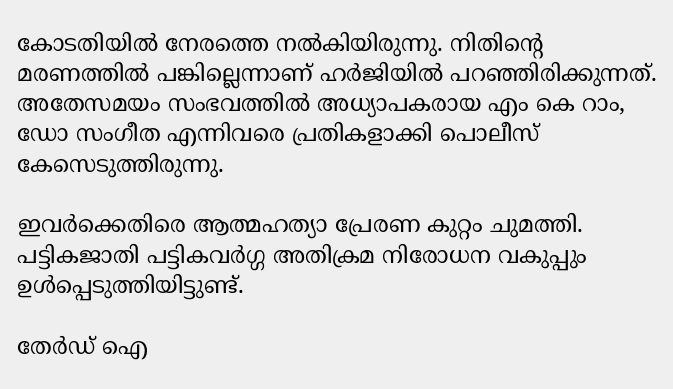കോടതിയില്‍ നേരത്തെ നല്‍കിയിരുന്നു. നിതിന്‍റെ മരണത്തില്‍ പങ്കില്ലെന്നാണ് ഹർജിയില്‍ പറഞ്ഞിരിക്കുന്നത്. അതേസമയം സംഭവത്തില്‍ അധ്യാപകരായ എം കെ റാം, ഡോ സംഗീത എന്നിവരെ പ്രതികളാക്കി പൊലീസ് കേസെടുത്തിരുന്നു.

ഇവർക്കെതിരെ ആത്മഹത്യാ പ്രേരണ കുറ്റം ചുമത്തി. പട്ടികജാതി പട്ടികവർഗ്ഗ അതിക്രമ നിരോധന വകുപ്പും ഉള്‍പ്പെടുത്തിയിട്ടുണ്ട്.

തേർഡ് ഐ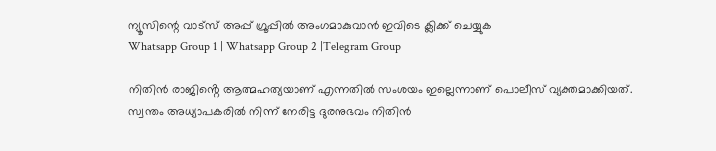ന്യൂസിന്റെ വാട്സ് അപ്പ് ഗ്രൂപ്പിൽ അംഗമാകുവാൻ ഇവിടെ ക്ലിക്ക് ചെയ്യുക
Whatsapp Group 1 | Whatsapp Group 2 |Telegram Group

നിതിൻ രാജിൻ്റെ ആത്മഹത്യയാണ് എന്നതില്‍ സംശയം ഇല്ലെന്നാണ് പൊലീസ് വ്യക്തമാക്കിയത്. സ്വന്തം അധ്യാപകരില്‍ നിന്ന് നേരിട്ട ദുരനുഭവം നിതിൻ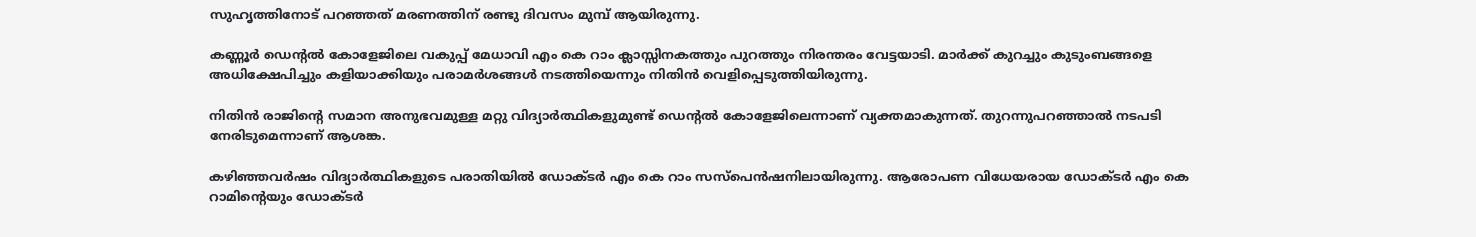സുഹൃത്തിനോട് പറഞ്ഞത് മരണത്തിന് രണ്ടു ദിവസം മുമ്പ് ആയിരുന്നു.

കണ്ണൂർ ഡെന്റല്‍ കോളേജിലെ വകുപ്പ് മേധാവി എം കെ റാം ക്ലാസ്സിനകത്തും പുറത്തും നിരന്തരം വേട്ടയാടി. മാർക്ക്‌ കുറച്ചും കുടുംബങ്ങളെ അധിക്ഷേപിച്ചും കളിയാക്കിയും പരാമർശങ്ങള്‍ നടത്തിയെന്നും നിതിൻ വെളിപ്പെടുത്തിയിരുന്നു.

നിതിൻ രാജിന്റെ സമാന അനുഭവമുള്ള മറ്റു വിദ്യാർത്ഥികളുമുണ്ട് ഡെന്റല്‍ കോളേജിലെന്നാണ് വ്യക്തമാകുന്നത്. തുറന്നുപറഞ്ഞാല്‍ നടപടി നേരിടുമെന്നാണ് ആശങ്ക.

കഴിഞ്ഞവർഷം വിദ്യാർത്ഥികളുടെ പരാതിയില്‍ ഡോക്ടർ എം കെ റാം സസ്പെൻഷനിലായിരുന്നു. ആരോപണ വിധേയരായ ഡോക്ടർ എം കെ റാമിന്റെയും ഡോക്ടർ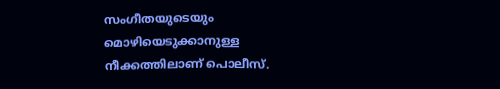സംഗീതയുടെയും മൊഴിയെടുക്കാനുള്ള നീക്കത്തിലാണ് പൊലീസ്.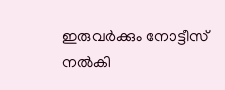ഇരുവർക്കും നോട്ടീസ് നല്‍കി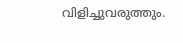വിളിച്ചുവരുത്തും.